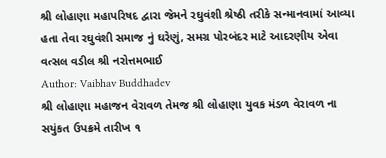શ્રી લોહાણા મહાપરિષદ દ્વારા જેમને રઘુવંશી શ્રેષ્ઠી તરીકે સન્માનવામાં આવ્યા હતા તેવા રઘુવંશી સમાજ નું ઘરેણું, સમગ્ર પોરબંદર માટે આદરણીય એવા વત્સલ વડીલ શ્રી નરોત્તમભાઈ
Author: Vaibhav Buddhadev
શ્રી લોહાણા મહાજન વેરાવળ તેમજ શ્રી લોહાણા યુવક મંડળ વેરાવળ ના સયુંકત ઉપક્રમે તારીખ ૧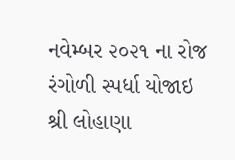નવેમ્બર ૨૦૨૧ ના રોજ રંગોળી સ્પર્ધા યોજાઇ
શ્રી લોહાણા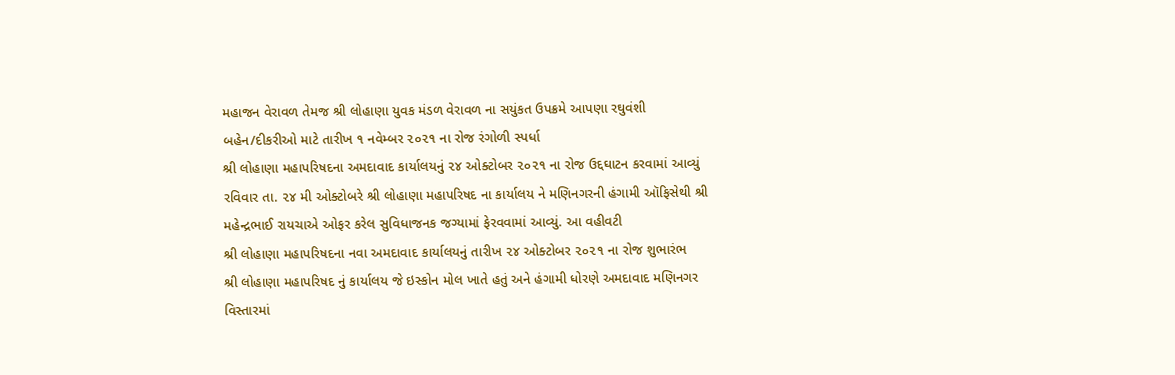મહાજન વેરાવળ તેમજ શ્રી લોહાણા યુવક મંડળ વેરાવળ ના સયુંકત ઉપક્રમે આપણા રઘુવંશી બહેન/દીકરીઓ માટે તારીખ ૧ નવેમ્બર ૨૦૨૧ ના રોજ રંગોળી સ્પર્ધા
શ્રી લોહાણા મહાપરિષદના અમદાવાદ કાર્યાલયનું ૨૪ ઓક્ટોબર ૨૦૨૧ ના રોજ ઉદ્દઘાટન કરવામાં આવ્યું
રવિવાર તા. ૨૪ મી ઓક્ટોબરે શ્રી લોહાણા મહાપરિષદ ના કાર્યાલય ને મણિનગરની હંગામી ઑફિસેથી શ્રી મહેન્દ્રભાઈ રાયચાએ ઓફર કરેલ સુવિધાજનક જગ્યામાં ફેરવવામાં આવ્યું. આ વહીવટી
શ્રી લોહાણા મહાપરિષદના નવા અમદાવાદ કાર્યાલયનું તારીખ ૨૪ ઓક્ટોબર ૨૦૨૧ ના રોજ શુભારંભ
શ્રી લોહાણા મહાપરિષદ નું કાર્યાલય જે ઇસ્કોન મોલ ખાતે હતું અને હંગામી ધોરણે અમદાવાદ મણિનગર વિસ્તારમાં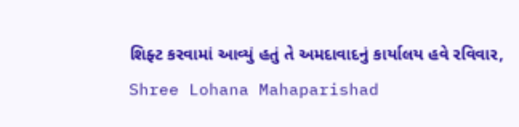શિફ્ટ કરવામાં આવ્યું હતું તે અમદાવાદનું કાર્યાલય હવે રવિવાર,
Shree Lohana Mahaparishad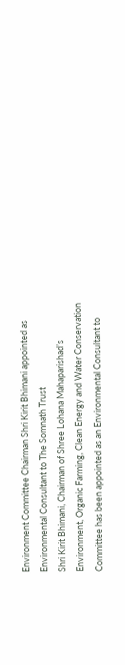Environment Committee Chairman Shri Kirit Bhimani appointed as Environmental Consultant to The Somnath Trust
Shri Kirit Bhimani, Chairman of Shree Lohana Mahaparishad’s Environment, Organic Farming, Clean Energy and Water Conservation Committee has been appointed as an Environmental Consultant to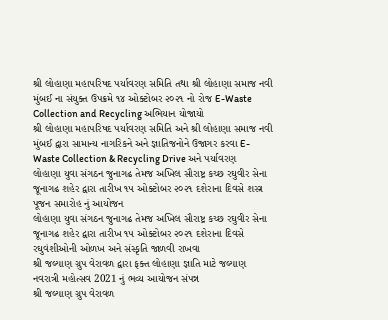શ્રી લોહાણા મહાપરિષદ પર્યાવરણ સમિતિ તથા શ્રી લોહાણા સમાજ નવી મુંબઈ ના સંયુક્ત ઉપક્રમે ૧૪ ઓક્ટોબર ૨૦૨૧ નો રોજ E-Waste Collection and Recycling અભિયાન યોજાયો
શ્રી લોહાણા મહાપરિષદ પર્યાવરણ સમિતિ અને શ્રી લોહાણા સમાજ નવી મુંબઈ દ્વારા સામાન્ય નાગરિકને અને જ્ઞાતિજનોને ઉજાગર કરવા E-Waste Collection & Recycling Drive અને પર્યાવરણ
લોહાણા યુવા સંગઠન જુનાગઢ તેમજ અખિલ સૌરાષ્ટ્ર કચ્છ રઘુવીર સેના જૂનાગઢ શહેર દ્વારા તારીખ ૧૫ ઓક્ટોબર ૨૦૨૧ દશેરાના દિવસે શસ્ત્ર પૂજન સમારોહ નું આયોજન
લોહાણા યુવા સંગઠન જુનાગઢ તેમજ અખિલ સૌરાષ્ટ્ર કચ્છ રઘુવીર સેના જૂનાગઢ શહેર દ્વારા તારીખ ૧૫ ઓક્ટોબર ૨૦૨૧ દશેરાના દિવસે રઘુવંશીઓની ઓળખ અને સંસ્કૃતિ જાળવી રાખવા
શ્રી જલ્યાણ ગ્રુપ વેરાવળ દ્વારા ફક્ત લોહાણા જ્ઞાતિ માટે જલ્યાણ નવરાત્રી મહોત્સવ 2021 નું ભવ્ય આયોજન સંપન્ન
શ્રી જલ્યાણ ગ્રુપ વેરાવળ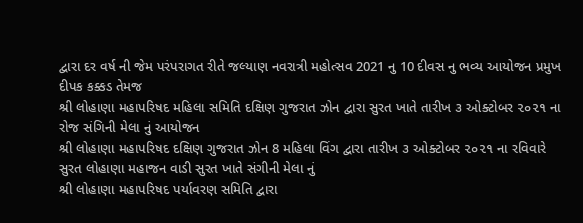દ્વારા દર વર્ષ ની જેમ પરંપરાગત રીતે જલ્યાણ નવરાત્રી મહોત્સવ 2021 નુ 10 દીવસ નુ ભવ્ય આયોજન પ્રમુખ દીપક કક્કડ તેમજ
શ્રી લોહાણા મહાપરિષદ મહિલા સમિતિ દક્ષિણ ગુજરાત ઝોન દ્વારા સુરત ખાતે તારીખ ૩ ઓક્ટોબર ૨૦૨૧ ના રોજ સંગિની મેલા નું આયોજન
શ્રી લોહાણા મહાપરિષદ દક્ષિણ ગુજરાત ઝોન 8 મહિલા વિંગ દ્વારા તારીખ ૩ ઓક્ટોબર ૨૦૨૧ ના રવિવારે સુરત લોહાણા મહાજન વાડી સુરત ખાતે સંગીની મેલા નું
શ્રી લોહાણા મહાપરિષદ પર્યાવરણ સમિતિ દ્વારા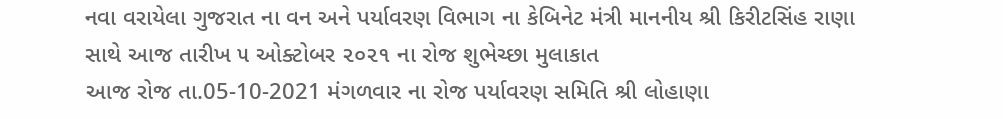નવા વરાયેલા ગુજરાત ના વન અને પર્યાવરણ વિભાગ ના કેબિનેટ મંત્રી માનનીય શ્રી કિરીટસિંહ રાણા સાથે આજ તારીખ ૫ ઓક્ટોબર ૨૦૨૧ ના રોજ શુભેચ્છા મુલાકાત
આજ રોજ તા.05-10-2021 મંગળવાર ના રોજ પર્યાવરણ સમિતિ શ્રી લોહાણા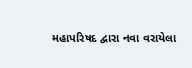મહાપરિષદ દ્વારા નવા વરાયેલા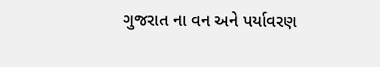ગુજરાત ના વન અને પર્યાવરણ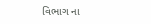વિભાગ ના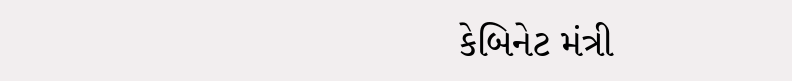કેબિનેટ મંત્રી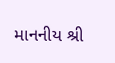માનનીય શ્રી